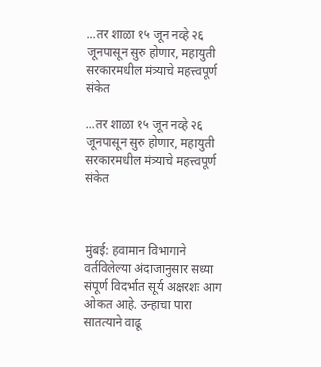...तर शाळा १५ जून नव्हे २६ जूनपासून सुरु होणार, महायुती सरकारमधील मंत्र्याचे महत्त्वपूर्ण संकेत

...तर शाळा १५ जून नव्हे २६ जूनपासून सुरु होणार, महायुती सरकारमधील मंत्र्याचे महत्त्वपूर्ण संकेत



मुंबई: हवामान विभागाने वर्तविलेल्या अंदाजानुसार सध्या संपूर्ण विदर्भात सूर्य अक्षरशः आग ओकत आहे. उन्हाचा पारा सातत्याने वाढू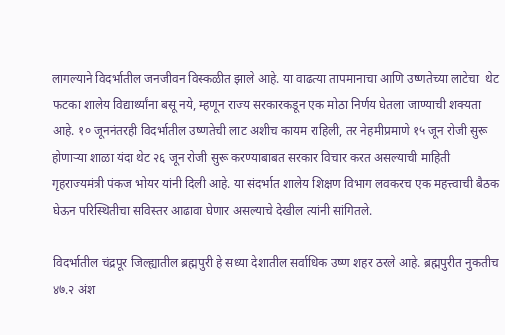लागल्याने विदर्भातील जनजीवन विस्कळीत झाले आहे. या वाढत्या तापमानाचा आणि उष्णतेच्या लाटेचा  थेट फटका शालेय विद्यार्थ्यांना बसू नये, म्हणून राज्य सरकारकडून एक मोठा निर्णय घेतला जाण्याची शक्यता आहे. १० जूननंतरही विदर्भातील उष्णतेची लाट अशीच कायम राहिली, तर नेहमीप्रमाणे १५ जून रोजी सुरू होणाऱ्या शाळा यंदा थेट २६ जून रोजी सुरू करण्याबाबत सरकार विचार करत असल्याची माहिती गृहराज्यमंत्री पंकज भोयर यांनी दिली आहे. या संदर्भात शालेय शिक्षण विभाग लवकरच एक महत्त्वाची बैठक घेऊन परिस्थितीचा सविस्तर आढावा घेणार असल्याचे देखील त्यांनी सांगितले.

विदर्भातील चंद्रपूर जिल्ह्यातील ब्रह्मपुरी हे सध्या देशातील सर्वाधिक उष्ण शहर ठरले आहे. ब्रह्मपुरीत नुकतीच ४७.२ अंश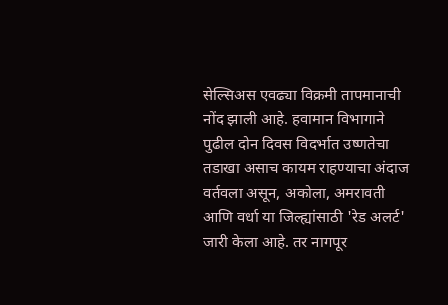सेल्सिअस एवढ्या विक्रमी तापमानाची नोंद झाली आहे. हवामान विभागाने पुढील दोन दिवस विदर्भात उष्णतेचा तडाखा असाच कायम राहण्याचा अंदाज वर्तवला असून, अकोला, अमरावती आणि वर्धा या जिल्ह्यांसाठी 'रेड अलर्ट' जारी केला आहे. तर नागपूर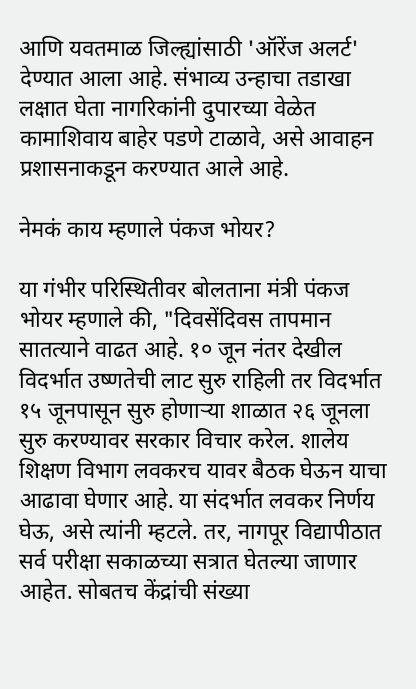आणि यवतमाळ जिल्ह्यांसाठी 'ऑरेंज अलर्ट'  देण्यात आला आहे. संभाव्य उन्हाचा तडाखा लक्षात घेता नागरिकांनी दुपारच्या वेळेत कामाशिवाय बाहेर पडणे टाळावे, असे आवाहन प्रशासनाकडून करण्यात आले आहे.

नेमकं काय म्हणाले पंकज भोयर?

या गंभीर परिस्थितीवर बोलताना मंत्री पंकज भोयर म्हणाले की, "दिवसेंदिवस तापमान सातत्याने वाढत आहे. १० जून नंतर देखील विदर्भात उष्णतेची लाट सुरु राहिली तर विदर्भात १५ जूनपासून सुरु होणाऱ्या शाळात २६ जूनला सुरु करण्यावर सरकार विचार करेल. शालेय शिक्षण विभाग लवकरच यावर बैठक घेऊन याचा आढावा घेणार आहे. या संदर्भात लवकर निर्णय घेऊ, असे त्यांनी म्हटले. तर, नागपूर विद्यापीठात सर्व परीक्षा सकाळच्या सत्रात घेतल्या जाणार आहेत. सोबतच केंद्रांची संख्या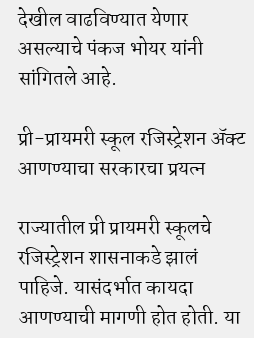देखील वाढविण्यात येणार असल्याचे पंकज भोयर यांनी सांगितले आहे.

प्री-प्रायमरी स्कूल रजिस्ट्रेशन ॲक्ट आणण्याचा सरकारचा प्रयत्न

राज्यातील प्री प्रायमरी स्कूलचे रजिस्ट्रेशन शासनाकडे झालं पाहिजे. यासंदर्भात कायदा आणण्याची मागणी होत होती. या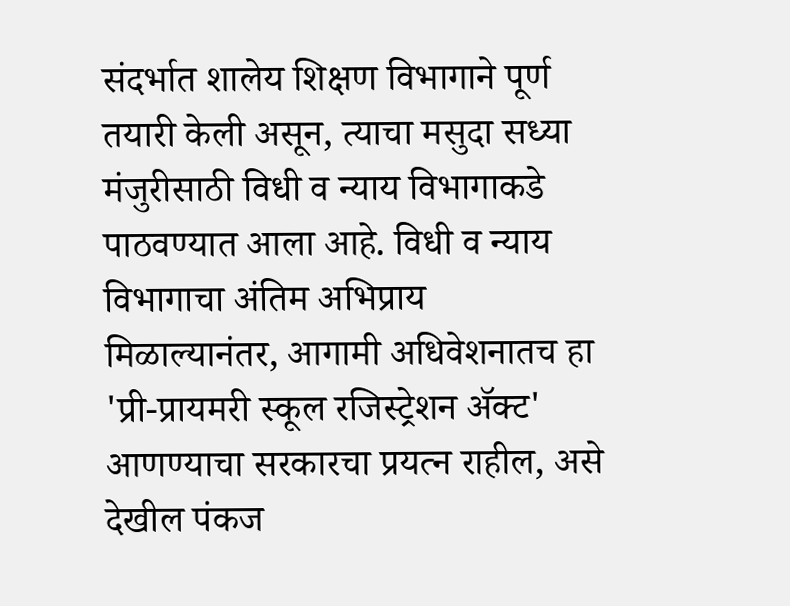संदर्भात शालेय शिक्षण विभागाने पूर्ण तयारी केली असून, त्याचा मसुदा सध्या मंजुरीसाठी विधी व न्याय विभागाकडे पाठवण्यात आला आहे. विधी व न्याय विभागाचा अंतिम अभिप्राय मिळाल्यानंतर, आगामी अधिवेशनातच हा 'प्री-प्रायमरी स्कूल रजिस्ट्रेशन ॲक्ट' आणण्याचा सरकारचा प्रयत्न राहील, असे देखील पंकज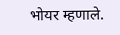भोयर म्हणाले.